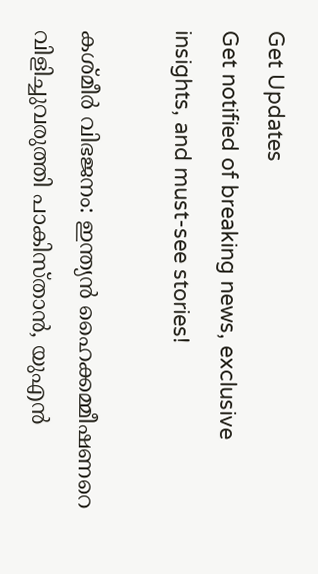Get Updates
Get notified of breaking news, exclusive insights, and must-see stories!

കശ്മീര്‍ വിഭജനം: ഇന്ത്യന്‍ ഹൈക്കമ്മീഷണറെ വിളിച്ചുവരുത്തി പാകിസ്താന്‍, യുഎന്‍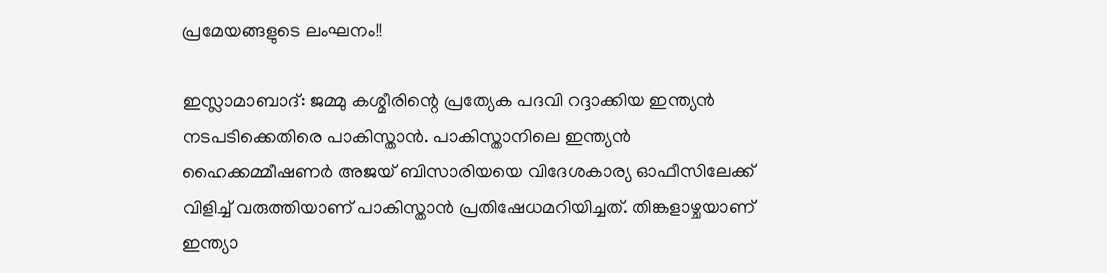പ്രമേയങ്ങളുടെ ലംഘനം!!

ഇസ്ലാമാബാദ്: ജമ്മു കശ്മീരിന്റെ പ്രത്യേക പദവി റദ്ദാക്കിയ ഇന്ത്യന്‍ നടപടിക്കെതിരെ പാകിസ്താന്‍. പാകിസ്താനിലെ ഇന്ത്യന്‍ ഹൈക്കമ്മീഷണര്‍ അജയ് ബിസാരിയയെ വിദേശകാര്യ ഓഫീസിലേക്ക് വിളിച്ച് വരുത്തിയാണ് പാകിസ്താന്‍ പ്രതിഷേധമറിയിച്ചത്. തിങ്കളാഴ്ചയാണ് ഇന്ത്യാ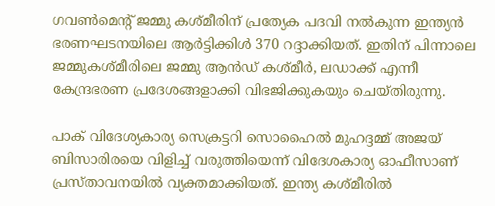ഗവണ്‍മെന്റ് ജമ്മു കശ്മീരിന് പ്രത്യേക പദവി നല്‍കുന്ന ഇന്ത്യന്‍ ഭരണഘടനയിലെ ആര്‍ട്ടിക്കിള്‍ 370 റദ്ദാക്കിയത്. ഇതിന് പിന്നാലെ ജമ്മുകശ്മീരിലെ ജമ്മു ആന്‍ഡ് കശ്മീര്‍, ലഡാക്ക് എന്നീ കേന്ദ്രഭരണ പ്രദേശങ്ങളാക്കി വിഭജിക്കുകയും ചെയ്തിരുന്നു.

പാക് വിദേശ്യകാര്യ സെക്രട്ടറി സൊഹൈല്‍ മുഹദ്ദമ്മ് അജയ് ബിസാരിരയെ വിളിച്ച് വരുത്തിയെന്ന് വിദേശകാര്യ ഓഫീസാണ് പ്രസ്താവനയില്‍ വ്യക്തമാക്കിയത്. ഇന്ത്യ കശ്മീരില്‍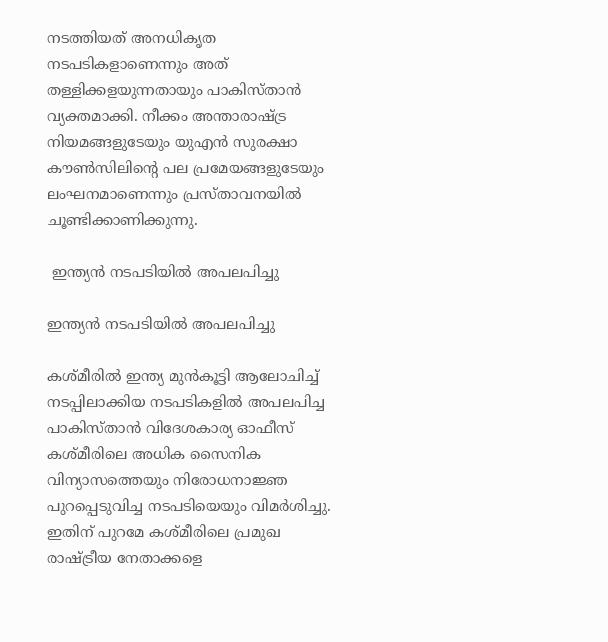നടത്തിയത് അനധികൃത നടപടികളാണെന്നും അത് തള്ളിക്കളയുന്നതായും പാകിസ്താന്‍ വ്യക്തമാക്കി. നീക്കം അന്താരാഷ്ട്ര നിയമങ്ങളുടേയും യുഎന്‍ സുരക്ഷാ കൗണ്‍സിലിന്റെ പല പ്രമേയങ്ങളുടേയും ലംഘനമാണെന്നും പ്രസ്താവനയില്‍ ചൂണ്ടിക്കാണിക്കുന്നു.

 ഇന്ത്യന്‍ നടപടിയില്‍ അപലപിച്ചു

ഇന്ത്യന്‍ നടപടിയില്‍ അപലപിച്ചു

കശ്മീരില്‍ ഇന്ത്യ മുന്‍കൂട്ടി ആലോചിച്ച് നടപ്പിലാക്കിയ നടപടികളില്‍ അപലപിച്ച പാകിസ്താന്‍ വിദേശകാര്യ ഓഫീസ് കശ്മീരിലെ അധിക സൈനിക വിന്യാസത്തെയും നിരോധനാജ്ഞ പുറപ്പെടുവിച്ച നടപടിയെയും വിമര്‍ശിച്ചു. ഇതിന് പുറമേ കശ്മീരിലെ പ്രമുഖ രാഷ്ട്രീയ നേതാക്കളെ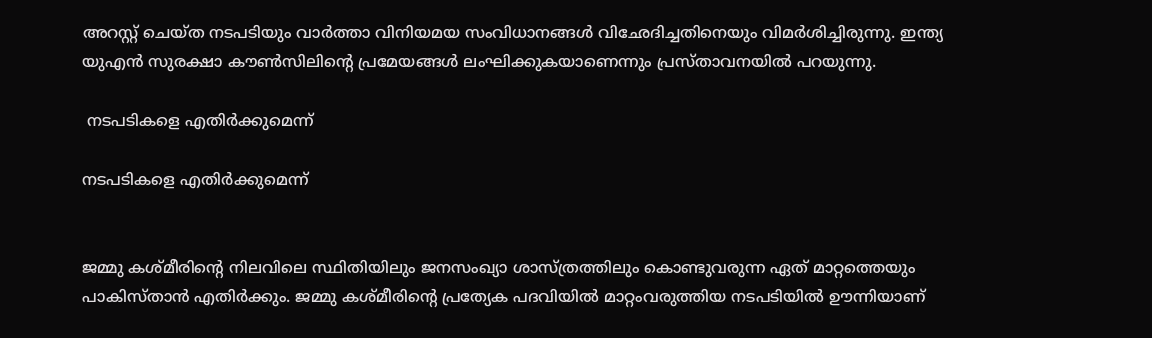അറസ്റ്റ് ചെയ്ത നടപടിയും വാര്‍ത്താ വിനിയമയ സംവിധാനങ്ങള്‍ വിഛേദിച്ചതിനെയും വിമര്‍ശിച്ചിരുന്നു. ഇന്ത്യ യുഎന്‍ സുരക്ഷാ കൗണ്‍സിലിന്റെ പ്രമേയങ്ങള്‍ ലംഘിക്കുകയാണെന്നും പ്രസ്താവനയില്‍ പറയുന്നു.

 നടപടികളെ എതിര്‍ക്കുമെന്ന്

നടപടികളെ എതിര്‍ക്കുമെന്ന്


ജമ്മു കശ്മീരിന്റെ നിലവിലെ സ്ഥിതിയിലും ജനസംഖ്യാ ശാസ്ത്രത്തിലും കൊണ്ടുവരുന്ന ഏത് മാറ്റത്തെയും പാകിസ്താന്‍ എതിര്‍ക്കും. ജമ്മു കശ്മീരിന്റെ പ്രത്യേക പദവിയില്‍ മാറ്റംവരുത്തിയ നടപടിയില്‍ ഊന്നിയാണ്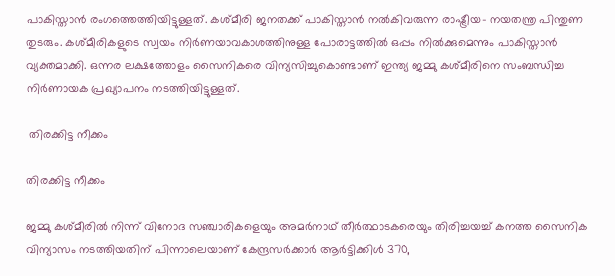പാകിസ്താന്‍ രംഗത്തെത്തിയിട്ടുള്ളത്. കശ്മീരി ജനതക്ക് പാകിസ്താന്‍ നല്‍കിവരുന്ന രാഷ്ട്രീയ- നയതന്ത്ര പിന്തുണ തുടരും. കശ്മീരികളുടെ സ്വയം നിര്‍ണയാവകാശത്തിനുള്ള പോരാട്ടത്തില്‍ ഒപ്പം നില്‍ക്കുമെന്നും പാകിസ്താന്‍ വ്യക്തമാക്കി. ഒന്നര ലക്ഷത്തോളം സൈനികരെ വിന്യസിച്ചുകൊണ്ടാണ് ഇന്ത്യ ജമ്മു കശ്മീരിനെ സംബന്ധിച്ച നിര്‍ണായക പ്രഖ്യാപനം നടത്തിയിട്ടുള്ളത്.

 തിരക്കിട്ട നീക്കം

തിരക്കിട്ട നീക്കം

ജമ്മു കശ്മീരില്‍ നിന്ന് വിനോദ സഞ്ചാരികളെയും അമര്‍നാഥ് തീര്‍ത്ഥാടകരെയും തിരിച്ചയച്ച് കനത്ത സൈനിക വിന്യാസം നടത്തിയതിന് പിന്നാലെയാണ് കേന്ദ്രസര്‍ക്കാര്‍ ആര്‍ട്ടിക്കിള്‍ 370,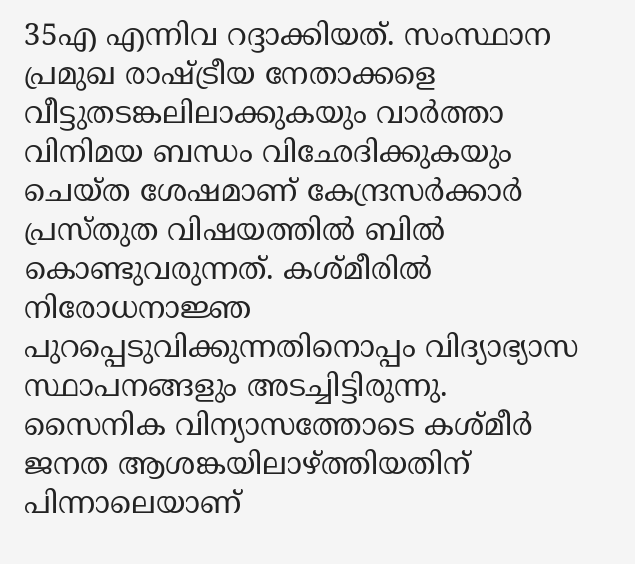35എ എന്നിവ റദ്ദാക്കിയത്. സംസ്ഥാന പ്രമുഖ രാഷ്ട്രീയ നേതാക്കളെ വീട്ടുതടങ്കലിലാക്കുകയും വാര്‍ത്താ വിനിമയ ബന്ധം വിഛേദിക്കുകയും ചെയ്ത ശേഷമാണ് കേന്ദ്രസര്‍ക്കാര്‍ പ്രസ്തുത വിഷയത്തില്‍ ബില്‍ കൊണ്ടുവരുന്നത്. കശ്മീരില്‍ നിരോധനാജ്ഞ പുറപ്പെടുവിക്കുന്നതിനൊപ്പം വിദ്യാഭ്യാസ സ്ഥാപനങ്ങളും അടച്ചിട്ടിരുന്നു. സൈനിക വിന്യാസത്തോടെ കശ്മീര്‍ ജനത ആശങ്കയിലാഴ്ത്തിയതിന് പിന്നാലെയാണ്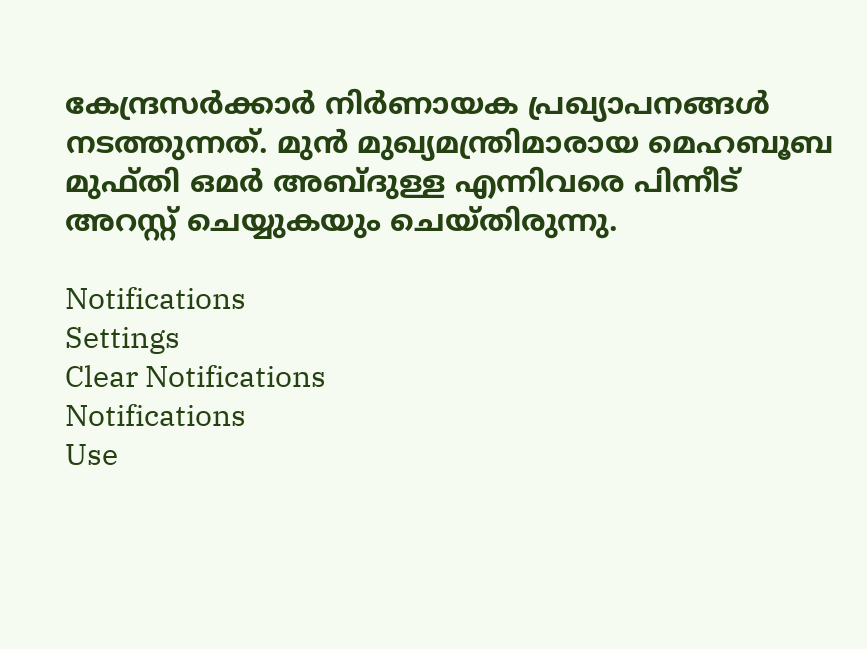കേന്ദ്രസര്‍ക്കാര്‍ നിര്‍ണായക പ്രഖ്യാപനങ്ങള്‍ നടത്തുന്നത്. മുന്‍ മുഖ്യമന്ത്രിമാരായ മെഹബൂബ മുഫ്തി ഒമര്‍ അബ്ദുള്ള എന്നിവരെ പിന്നീട് അറസ്റ്റ് ചെയ്യുകയും ചെയ്തിരുന്നു.

Notifications
Settings
Clear Notifications
Notifications
Use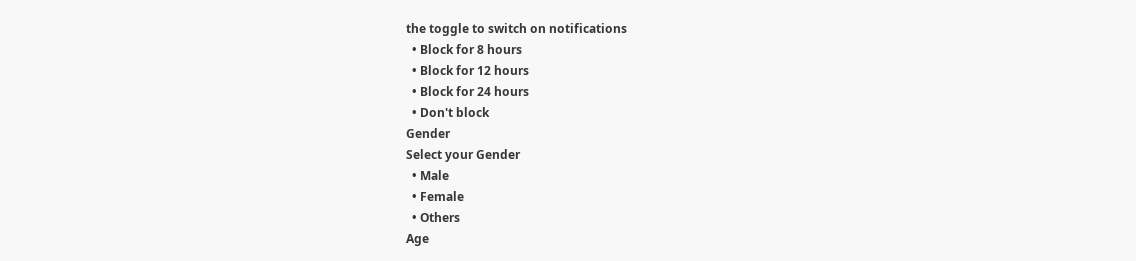the toggle to switch on notifications
  • Block for 8 hours
  • Block for 12 hours
  • Block for 24 hours
  • Don't block
Gender
Select your Gender
  • Male
  • Female
  • Others
Age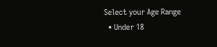Select your Age Range
  • Under 18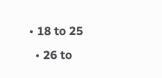• 18 to 25
  • 26 to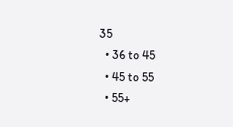35
  • 36 to 45
  • 45 to 55
  • 55+